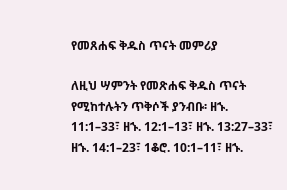የመጸሐፍ ቅዱስ ጥናት መምሪያ

ለዚህ ሣምንት የመጽሐፍ ቅዱስ ጥናት የሚከተሉትን ጥቅሶች ያንብቡ፡ ዘኁ. 11:1–33፣ ዘኁ. 12:1–13፣ ዘኁ. 13:27–33፣ ዘኁ. 14:1–23፣ 1ቆሮ. 10:1–11፣ ዘኁ.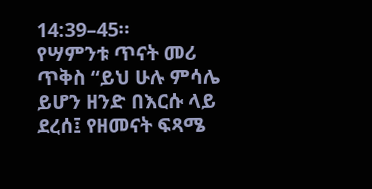14:39–45።
የሣምንቱ ጥናት መሪ ጥቅስ “ይህ ሁሉ ምሳሌ ይሆን ዘንድ በእርሱ ላይ ደረሰ፤ የዘመናት ፍጻሜ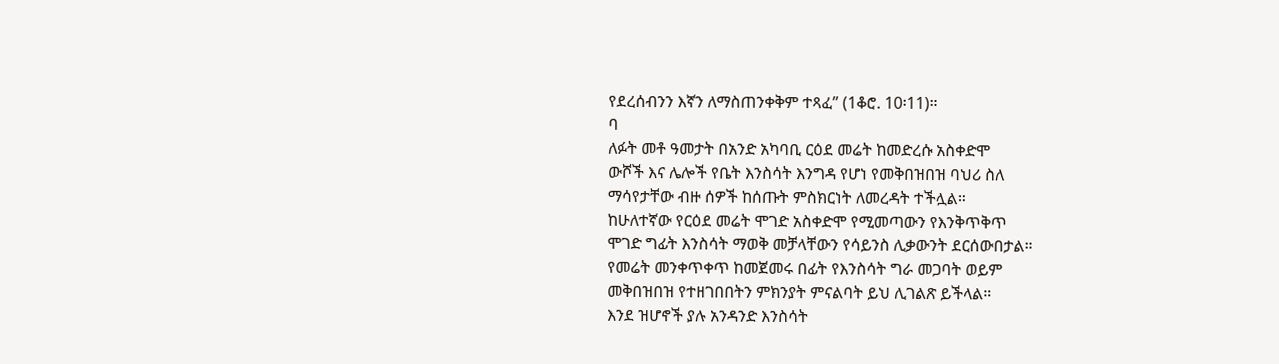የደረሰብንን እኛን ለማስጠንቀቅም ተጻፈ” (1ቆሮ. 10፡11)።
ባ
ለፉት መቶ ዓመታት በአንድ አካባቢ ርዕደ መሬት ከመድረሱ አስቀድሞ
ውሾች እና ሌሎች የቤት እንስሳት እንግዳ የሆነ የመቅበዝበዝ ባህሪ ስለ
ማሳየታቸው ብዙ ሰዎች ከሰጡት ምስክርነት ለመረዳት ተችሏል።
ከሁለተኛው የርዕደ መሬት ሞገድ አስቀድሞ የሚመጣውን የእንቅጥቅጥ
ሞገድ ግፊት እንስሳት ማወቅ መቻላቸውን የሳይንስ ሊቃውንት ደርሰውበታል።
የመሬት መንቀጥቀጥ ከመጀመሩ በፊት የእንስሳት ግራ መጋባት ወይም
መቅበዝበዝ የተዘገበበትን ምክንያት ምናልባት ይህ ሊገልጽ ይችላል።
እንደ ዝሆኖች ያሉ አንዳንድ እንስሳት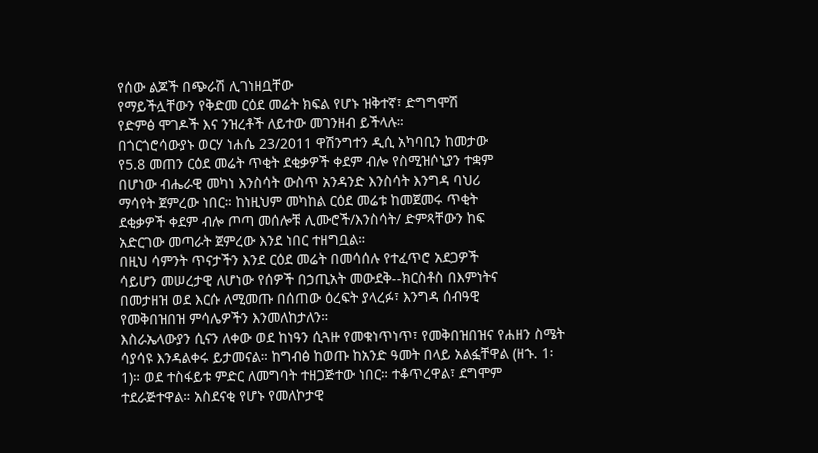የሰው ልጆች በጭራሽ ሊገነዘቧቸው
የማይችሏቸውን የቅድመ ርዕደ መሬት ክፍል የሆኑ ዝቅተኛ፣ ድግግሞሽ
የድምፅ ሞገዶች እና ንዝረቶች ለይተው መገንዘብ ይችላሉ።
በጎርጎሮሳውያኑ ወርሃ ነሐሴ 23/2011 ዋሽንግተን ዲሲ አካባቢን ከመታው
የ5.8 መጠን ርዕደ መሬት ጥቂት ደቂቃዎች ቀደም ብሎ የስሚዝሶኒያን ተቋም
በሆነው ብሔራዊ መካነ እንስሳት ውስጥ አንዳንድ እንስሳት እንግዳ ባህሪ
ማሳየት ጀምረው ነበር። ከነዚህም መካከል ርዕደ መሬቱ ከመጀመሩ ጥቂት
ደቂቃዎች ቀደም ብሎ ጦጣ መሰሎቹ ሊሙሮች/እንስሳት/ ድምጻቸውን ከፍ
አድርገው መጣራት ጀምረው እንደ ነበር ተዘግቧል።
በዚህ ሳምንት ጥናታችን እንደ ርዕደ መሬት በመሳሰሉ የተፈጥሮ አደጋዎች
ሳይሆን መሠረታዊ ለሆነው የሰዎች በኃጢአት መውደቅ--ክርስቶስ በእምነትና
በመታዘዝ ወደ እርሱ ለሚመጡ በሰጠው ዕረፍት ያላረፉ፣ እንግዳ ሰብዓዊ
የመቅበዝበዝ ምሳሌዎችን እንመለከታለን።
እስራኤላውያን ሲናን ለቀው ወደ ከነዓን ሲጓዙ የመቁነጥነጥ፣ የመቅበዝበዝና የሐዘን ስሜት ሳያሳዩ እንዳልቀሩ ይታመናል። ከግብፅ ከወጡ ከአንድ ዓመት በላይ አልፏቸዋል (ዘኁ. 1፡1)። ወደ ተስፋይቱ ምድር ለመግባት ተዘጋጅተው ነበር። ተቆጥረዋል፣ ደግሞም ተደራጅተዋል። አስደናቂ የሆኑ የመለኮታዊ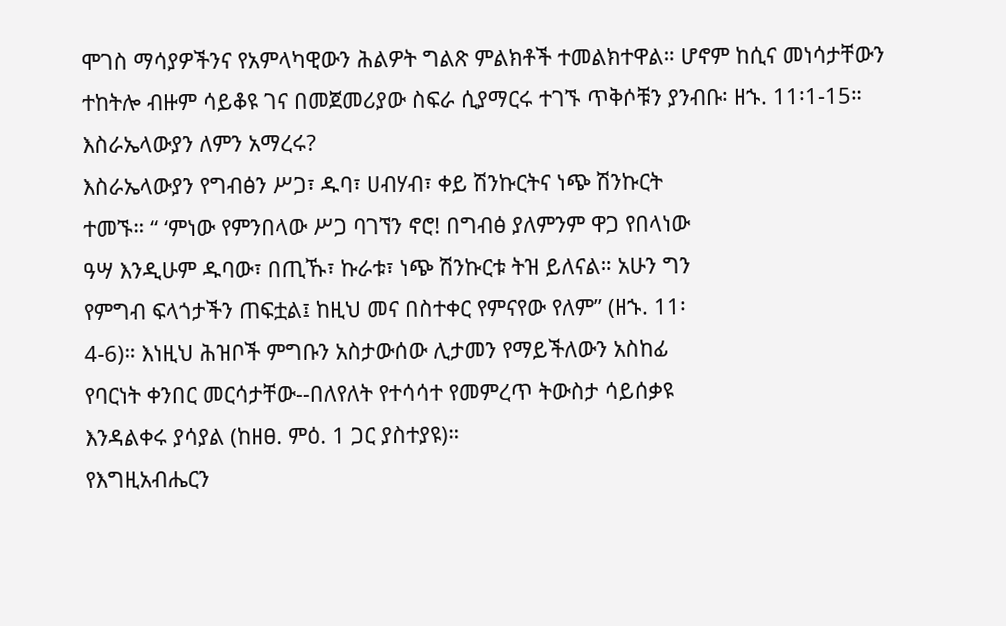ሞገስ ማሳያዎችንና የአምላካዊውን ሕልዎት ግልጽ ምልክቶች ተመልክተዋል። ሆኖም ከሲና መነሳታቸውን ተከትሎ ብዙም ሳይቆዩ ገና በመጀመሪያው ስፍራ ሲያማርሩ ተገኙ ጥቅሶቹን ያንብቡ፡ ዘኁ. 11፡1-15። እስራኤላውያን ለምን አማረሩ?
እስራኤላውያን የግብፅን ሥጋ፣ ዱባ፣ ሀብሃብ፣ ቀይ ሽንኩርትና ነጭ ሽንኩርት
ተመኙ። “ ‘ምነው የምንበላው ሥጋ ባገኘን ኖሮ! በግብፅ ያለምንም ዋጋ የበላነው
ዓሣ እንዲሁም ዱባው፣ በጢኹ፣ ኩራቱ፣ ነጭ ሽንኩርቱ ትዝ ይለናል። አሁን ግን
የምግብ ፍላጎታችን ጠፍቷል፤ ከዚህ መና በስተቀር የምናየው የለም” (ዘኁ. 11፡
4-6)። እነዚህ ሕዝቦች ምግቡን አስታውሰው ሊታመን የማይችለውን አስከፊ
የባርነት ቀንበር መርሳታቸው--በለየለት የተሳሳተ የመምረጥ ትውስታ ሳይሰቃዩ
እንዳልቀሩ ያሳያል (ከዘፀ. ምዕ. 1 ጋር ያስተያዩ)።
የእግዚአብሔርን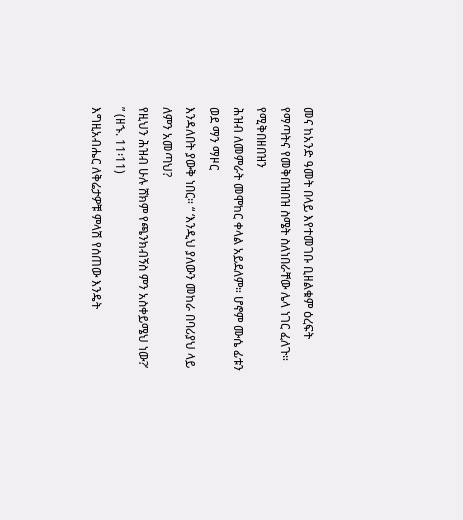መና ከአንድ ዓመት በላይ እየተመገቡ ቢዘልቁም ዕረፍት
የማጣትና የመቅበዝበዝ ስሜት ስለነበራቸው ሌላ ነገር ፈለጉ። የሚቅበዘበዝን
ሕዝብ ለመምራት መሞከር ቀላል አይደለም። ሆኖም ሙሴ ፊቱን ወደ ማን ማዞር
እንዳለበት ያውቅ ነበር። “ ‘እንዲህ ያለውን መከራ በባሪያህ ላይ ለምን አመጣህ?
የዚህን ሕዝብ ሁሉ ሸክም የጫንክብኝስ ምን አስቀይሜህ ነው?’ ” (ዘኁ. 11፡11)
እግዚአብሔር ለቅሬታዎቹ ምላሽ የሰጠው እንዴት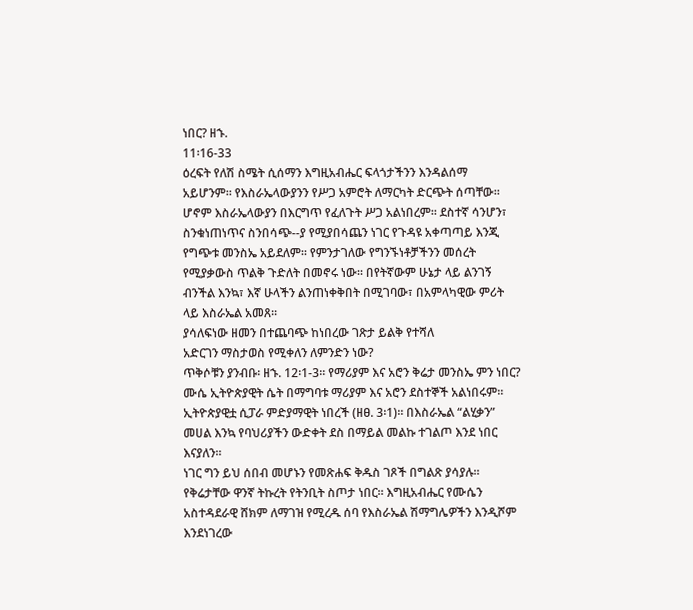ነበር? ዘኁ.
11፡16-33
ዕረፍት የለሽ ስሜት ሲሰማን እግዚአብሔር ፍላጎታችንን እንዳልሰማ
አይሆንም። የእስራኤላውያንን የሥጋ አምሮት ለማርካት ድርጭት ሰጣቸው።
ሆኖም እስራኤላውያን በእርግጥ የፈለጉት ሥጋ አልነበረም። ደስተኛ ሳንሆን፣
ስንቁነጠነጥና ስንበሳጭ--ያ የሚያበሳጨን ነገር የጉዳዩ አቀጣጣይ እንጂ
የግጭቱ መንስኤ አይደለም። የምንታገለው የግንኙነቶቻችንን መሰረት
የሚያቃውስ ጥልቅ ጉድለት በመኖሩ ነው። በየትኛውም ሁኔታ ላይ ልንገኝ
ብንችል እንኳ፣ እኛ ሁላችን ልንጠነቀቅበት በሚገባው፣ በአምላካዊው ምሪት
ላይ እስራኤል አመጸ።
ያሳለፍነው ዘመን በተጨባጭ ከነበረው ገጽታ ይልቅ የተሻለ
አድርገን ማስታወስ የሚቀለን ለምንድን ነው?
ጥቅሶቹን ያንብቡ፡ ዘኁ. 12፡1-3። የማሪያም እና አሮን ቅሬታ መንስኤ ምን ነበር?
ሙሴ ኢትዮጵያዊት ሴት በማግባቱ ማሪያም እና አሮን ደስተኞች አልነበሩም።
ኢትዮጵያዊቷ ሲፓራ ምድያማዊት ነበረች (ዘፀ. 3፡1)። በእስራኤል “ልሂቃን”
መሀል እንኳ የባህሪያችን ውድቀት ደስ በማይል መልኩ ተገልጦ እንደ ነበር
እናያለን።
ነገር ግን ይህ ሰበብ መሆኑን የመጽሐፍ ቅዱስ ገጾች በግልጽ ያሳያሉ።
የቅሬታቸው ዋንኛ ትኩረት የትንቢት ስጦታ ነበር። እግዚአብሔር የሙሴን
አስተዳደራዊ ሸክም ለማገዝ የሚረዱ ሰባ የእስራኤል ሽማግሌዎችን እንዲሾም
እንደነገረው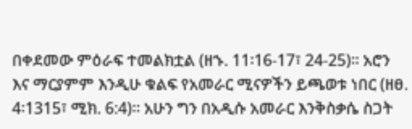በቀደመው ምዕራፍ ተመልክቷል (ዘኁ. 11፡16-17፣ 24-25)። አሮን
እና ማርያምም እንዲሁ ቁልፍ የአመራር ሚናዎችን ይጫወቱ ነበር (ዘፀ. 4፡1315፣ ሚክ. 6:4)። አሁን ግን በአዲሱ አመራር እንቅስቃሴ ስጋት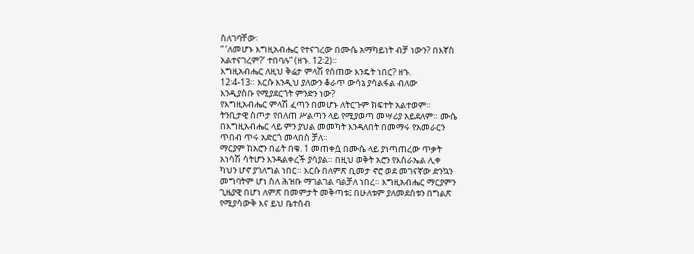ስለገባቸው፡
“ ‘ለመሆኑ እግዚአብሔር የተናገረው በሙሴ አማካይነት ብቻ ነውን? በእኛስ
አልተናገረም?’ ተበባሉ” (ዘኁ. 12፡2)።
እግዚአብሔር ለዚህ ቅሬታ ምላሽ የሰጠው እንዴት ነበር? ዘኁ.
12፡4-13። እርሱ እንዲህ ያለውን ቆራጥ ውሳኔ ያሳልፋል ብለው
እንዲያስቡ የሚያደርጎት ምንድን ነው?
የእግዚአብሔር ምላሽ ፈጣን በመሆኑ ለትርጉም ክፍተት አልተወም።
ትንቢታዊ ስጦታ የበለጠ ሥልጣን ላይ የሚያወጣ መሣሪያ አይደለም። ሙሴ
በእግዚአብሔር ላይ ምን ያህል መመካት እንዳለበት በመማሩ የአመራርን
ጥበብ ጥሩ አድርጎ መላበስ ቻለ።
ማርያም ከአሮን በፊት በቁ. 1 መጠቀሷ በሙሴ ላይ ያነጣጠረው ጥቃት
አነሳሽ ሳትሆን እንዳልቀረች ያሳያል። በዚህ ወቅት አሮን የእስራኤል ሊቀ
ካህን ሆኖ ያገለግል ነበር። እርሱ በለምጽ ቢመታ ኖሮ ወደ መገናኛው ድንኳን
መግባትም ሆነ ስለ ሕዝቡ ማገልገል ባልቻለ ነበረ። እግዚአብሔር ማርያምን
ጊዜያዊ በሆነ ለምጽ በመምታት መቅጣቱ፤ በሁለቱም ያለመደሰቱን በግልጽ
የሚያሳውቅ እና ይህ ቤተሰብ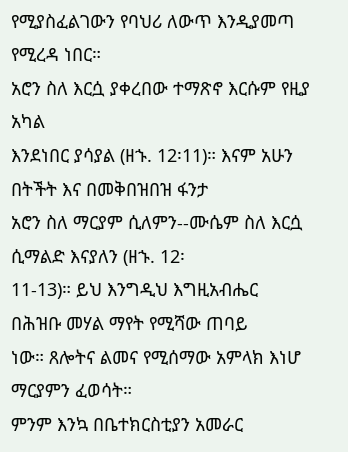የሚያስፈልገውን የባህሪ ለውጥ እንዲያመጣ
የሚረዳ ነበር።
አሮን ስለ እርሷ ያቀረበው ተማጽኖ እርሱም የዚያ አካል
እንደነበር ያሳያል (ዘኁ. 12፡11)። እናም አሁን በትችት እና በመቅበዝበዝ ፋንታ
አሮን ስለ ማርያም ሲለምን--ሙሴም ስለ እርሷ ሲማልድ እናያለን (ዘኁ. 12፡
11-13)። ይህ እንግዲህ እግዚአብሔር በሕዝቡ መሃል ማየት የሚሻው ጠባይ
ነው። ጸሎትና ልመና የሚሰማው አምላክ እነሆ ማርያምን ፈወሳት።
ምንም እንኳ በቤተክርስቲያን አመራር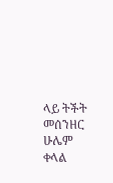ላይ ትችት መሰንዘር
ሁሌም ቀላል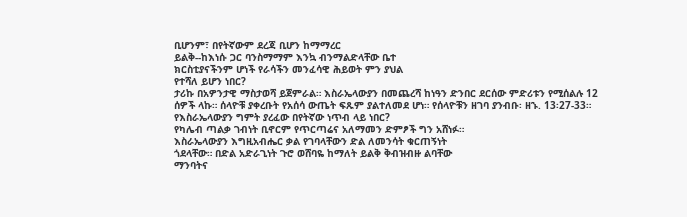ቢሆንም፣ በየትኛውም ደረጃ ቢሆን ከማማረር
ይልቅ--ከእነሱ ጋር ባንስማማም እንኳ ብንማልድላቸው ቤተ
ክርስቲያናችንም ሆነች የራሳችን መንፈሳዊ ሕይወት ምን ያህል
የተሻለ ይሆን ነበር?
ታሪኩ በአዎንታዊ ማስታወሻ ይጀምራል። እስራኤላውያን በመጨረሻ ከነዓን ድንበር ደርሰው ምድሪቱን የሚሰልሉ 12 ሰዎች ላኩ። ሰላዮቹ ያቀረቡት የአሰሳ ውጤት ፍጹም ያልተለመደ ሆነ። የሰላዮቹን ዘገባ ያንብቡ፡ ዘኁ. 13፡27-33። የእስራኤላውያን ግምት ያረፈው በየትኛው ነጥብ ላይ ነበር?
የካሌብ ጣልቃ ገብነት ቢኖርም የጥርጣሬና አለማመን ድምፆች ግን አሸነፉ።
እስራኤላውያን እግዚአብሔር ቃል የገባላቸውን ድል ለመንሳት ቁርጠኝነት
ጎደላቸው። በድል አድራጊነት ጉሮ ወሸባዬ ከማለት ይልቅ ቅብዝብዙ ልባቸው
ማንባትና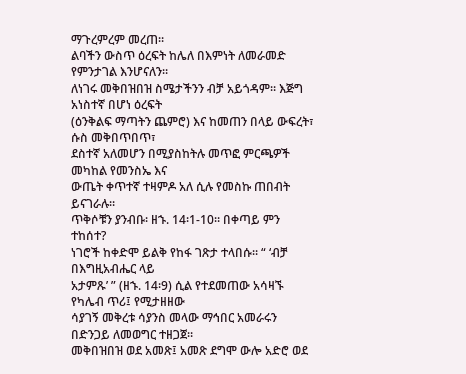ማጉረምረም መረጠ።
ልባችን ውስጥ ዕረፍት ከሌለ በእምነት ለመራመድ የምንታገል እንሆናለን።
ለነገሩ መቅበዝበዝ ስሜታችንን ብቻ አይጎዳም። እጅግ አነስተኛ በሆነ ዕረፍት
(ዕንቅልፍ ማጣትን ጨምሮ) እና ከመጠን በላይ ውፍረት፣ ሱስ መቅበጥበጥ፣
ደስተኛ አለመሆን በሚያስከትሉ መጥፎ ምርጫዎች መካከል የመንስኤ እና
ውጤት ቀጥተኛ ተዛምዶ አለ ሲሉ የመስኩ ጠበብት ይናገራሉ።
ጥቅሶቹን ያንብቡ፡ ዘኁ. 14፡1-10። በቀጣይ ምን ተከሰተ?
ነገሮች ከቀድሞ ይልቅ የከፋ ገጽታ ተላበሱ። “ ‘ብቻ በእግዚአብሔር ላይ
አታምጹ’ ” (ዘኁ. 14፡9) ሲል የተደመጠው አሳዛኙ የካሌብ ጥሪ፤ የሚታዘዘው
ሳያገኝ መቅረቱ ሳያንስ መላው ማኅበር አመራሩን በድንጋይ ለመወግር ተዘጋጀ።
መቅበዝበዝ ወደ አመጽ፤ አመጽ ደግሞ ውሎ አድሮ ወደ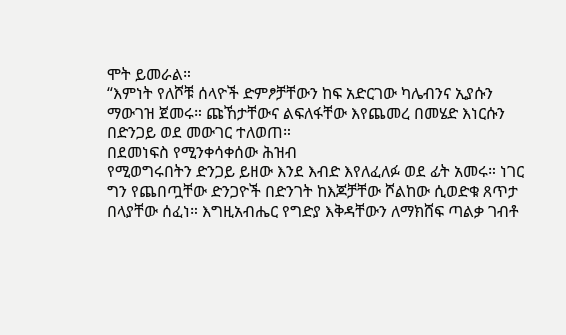ሞት ይመራል።
“እምነት የለሾቹ ሰላዮች ድምፆቻቸውን ከፍ አድርገው ካሌብንና ኢያሱን
ማውገዝ ጀመሩ። ጩኸታቸውና ልፍለፋቸው እየጨመረ በመሄድ እነርሱን
በድንጋይ ወደ መውገር ተለወጠ።
በደመነፍስ የሚንቀሳቀሰው ሕዝብ
የሚወግሩበትን ድንጋይ ይዘው እንደ እብድ እየለፈለፉ ወደ ፊት አመሩ። ነገር
ግን የጨበጧቸው ድንጋዮች በድንገት ከእጆቻቸው ሾልከው ሲወድቁ ጸጥታ
በላያቸው ሰፈነ። እግዚአብሔር የግድያ እቅዳቸውን ለማክሸፍ ጣልቃ ገብቶ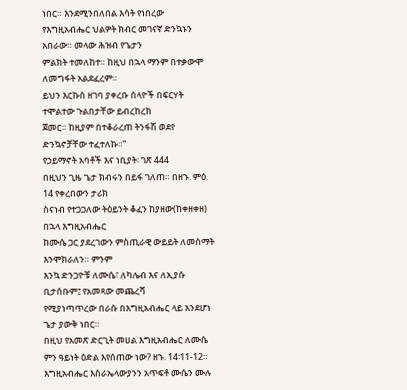ነበር። እንደሚንበለበል እሳት የነበረው
የእግዚአብሔር ህልዎት ክብር መገናኛ ድንኳኑን አበራው። መላው ሕዝብ የጌታን
ምልክት ተመለከተ። ከዚህ በኋላ ማንም በተቃውሞ ለመግፋት አልደፈረም።
ይህን እርኩስ ዘገባ ያቀረቡ ሰላዮች በፍርሃት ተሞልተው ጉልበታቸው ይብረከረክ
ጀመር። ከዚያም በተቆራረጠ ትንፋሽ ወደየ ድንኳኖቻቸው ተፈተለኩ።”
የኃይማኖት አባቶች እና ነቢያት፡ ገጽ 444
በዚህን ጊዜ ጌታ ክብሩን በይፋ ገለጠ። በዘኁ. ምዕ. 14 የቀረበውን ታሪክ
ስናነብ የተጋጋለው ትዕይንት ቆፈን ከያዘው(ከቀዘቀዘ) በኋላ እግዚአብሔር
ከሙሴ ጋር ያደረገውን ምስጢራዊ ውይይት ለመስማት እንሞክራለን። ምንም
እንኳ ድንጋዮቹ ለሙሴ፣ ለካሌብ እና ለኢያሱ ቢታሰቡም፤ የአመጻው መጨረሻ
የሚያነጣጥረው በራሱ በእግዚአብሔር ላይ እንደሆነ ጌታ ያውቅ ነበር።
በዚህ የአመጽ ድርጊት መሀል እግዚአብሔር ለሙሴ ምን ዓይነት ዕድል እየሰጠው ነው? ዘኁ. 14፡11-12።
እግዚአብሔር እስራኤላውያንን አጥፍቶ ሙሴን ሙሉ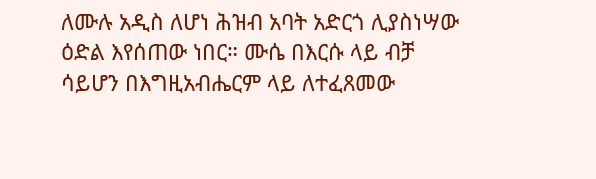ለሙሉ አዲስ ለሆነ ሕዝብ አባት አድርጎ ሊያስነሣው ዕድል እየሰጠው ነበር። ሙሴ በእርሱ ላይ ብቻ ሳይሆን በእግዚአብሔርም ላይ ለተፈጸመው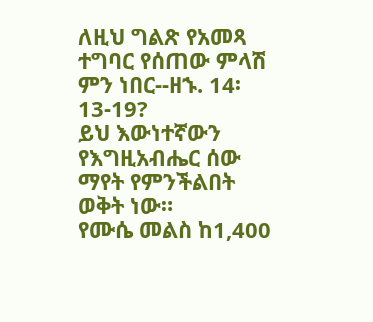ለዚህ ግልጽ የአመጻ ተግባር የሰጠው ምላሽ ምን ነበር--ዘኁ. 14፡ 13-19?
ይህ እውነተኛውን የእግዚአብሔር ሰው ማየት የምንችልበት ወቅት ነው።
የሙሴ መልስ ከ1,400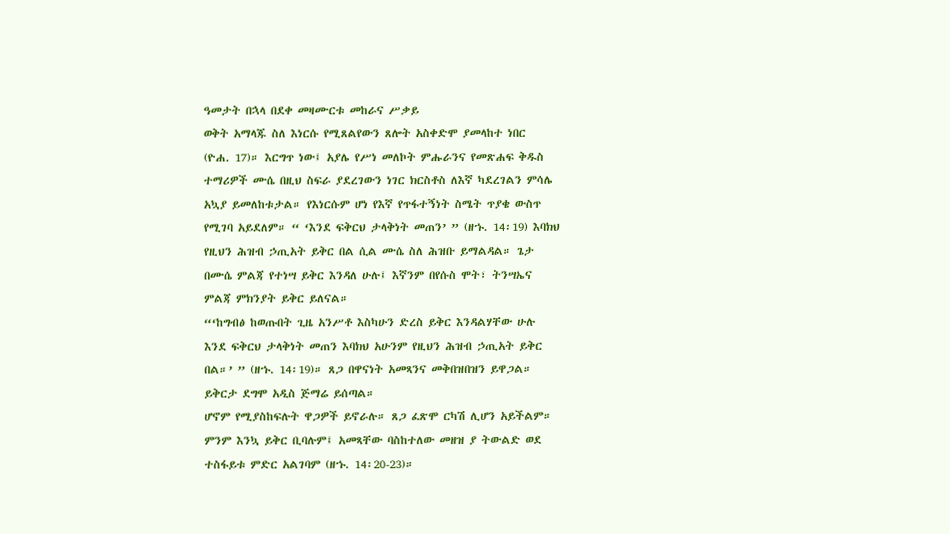ዓመታት በኋላ በደቀ መዛሙርቱ መከራና ሥቃይ
ወቅት አማላጁ ስለ እነርሱ የሚጸልየውን ጸሎት አስቀድሞ ያመላከተ ነበር
(ዮሐ. 17)። እርግጥ ነው፤ አያሌ የሥነ መለኮት ምሑራንና የመጽሐፍ ቅዱስ
ተማሪዎች ሙሴ በዚህ ስፍራ ያደረገውን ነገር ክርስቶስ ለእኛ ካደረገልን ምሳሌ
አኳያ ይመለከቱታል። የእነርሱም ሆነ የእኛ የጥፋተኝነት ስሜት ጥያቄ ውስጥ
የሚገባ አይደለም። “ ‘እንደ ፍቅርህ ታላቅነት መጠን’ ” (ዘኁ. 14፡19) እባክህ
የዚህን ሕዝብ ኃጢአት ይቅር በል ሲል ሙሴ ስለ ሕዝቡ ይማልዳል። ጌታ
በሙሴ ምልጃ የተነሣ ይቅር እንዳለ ሁሉ፤ እኛንም በየሱስ ሞት፣ ትንሣኤና
ምልጃ ምክንያት ይቅር ይለናል።
“‘ከግብፅ ከወጡበት ጊዜ አንሥቶ እስካሁን ድረስ ይቅር እንዳልሃቸው ሁሉ
እንደ ፍቅርህ ታላቅነት መጠን እባክህ አሁንም የዚህን ሕዝብ ኃጢአት ይቅር
በል።’ ” (ዘኁ. 14፡19)። ጸጋ በዋናነት አመጻንና መቅበዝበዝን ይዋጋል።
ይቅርታ ደግሞ አዲስ ጅማሬ ይሰጣል።
ሆኖም የሚያስከፍሉት ዋጋዎች ይኖራሉ። ጸጋ ፈጽሞ ርካሽ ሊሆን አይችልም።
ምንም እንኳ ይቅር ቢባሉም፤ አመጻቸው ባስከተለው መዘዝ ያ ትውልድ ወደ
ተስፋይቱ ምድር አልገባም (ዘኁ. 14፡20-23)።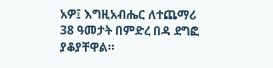አዎ፤ እግዚአብሔር ለተጨማሪ 38 ዓመታት በምድረ በዳ ደግፎ ያቆያቸዋል።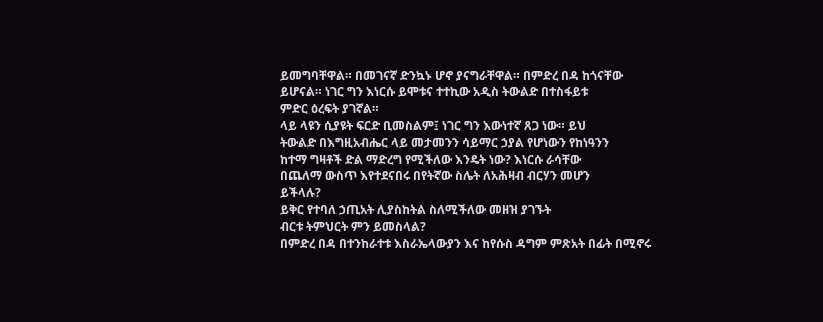ይመግባቸዋል። በመገናኛ ድንኳኑ ሆኖ ያናግራቸዋል። በምድረ በዳ ከጎናቸው
ይሆናል። ነገር ግን እነርሱ ይሞቱና ተተኪው አዲስ ትውልድ በተስፋይቱ
ምድር ዕረፍት ያገኛል።
ላይ ላዩን ሲያዩት ፍርድ ቢመስልም፤ ነገር ግን እውነተኛ ጸጋ ነው። ይህ
ትውልድ በእግዚአብሔር ላይ መታመንን ሳይማር ኃያል የሆነውን የከነዓንን
ከተማ ግዛቶች ድል ማድረግ የሚችለው እንዴት ነው? እነርሱ ራሳቸው
በጨለማ ውስጥ እየተደናበሩ በየትኛው ስሌት ለአሕዛብ ብርሃን መሆን
ይችላሉ?
ይቅር የተባለ ኃጢአት ሊያስከትል ስለሚችለው መዘዝ ያገኙት
ብርቱ ትምህርት ምን ይመስላል?
በምድረ በዳ በተንከራተቱ እስራኤላውያን እና ከየሱስ ዳግም ምጽአት በፊት በሚኖሩ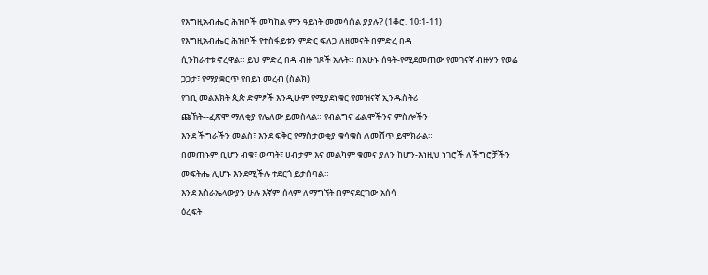የእግዚአብሔር ሕዝቦች መካከል ምን ዓይነት መመሳሰል ያያሉ? (1ቆሮ. 10፡1-11)
የእግዚአብሔር ሕዝቦች የተስፋይቱን ምድር ፍለጋ ለዘመናት በምድረ በዳ
ሲንከራተቱ ኖረዋል። ይህ ምድረ በዳ ብዙ ገጾች አሉት። በአሁኑ ሰዓት-የሚደመጠው የመገናኛ ብዙሃን የወሬ ጋጋታ፣ የማያቋርጥ የበይነ መረብ (ስልክ)
የገቢ መልእክት ጲጵ ድምፆች እንዲሁም የሚያደነቁር የመዝናኛ ኢንዱስትሪ
ጩኸት--ፈጽሞ ማለቂያ የሌለው ይመስላል። የብልግና ፊልሞችንና ምስሎችን
እንደ ችግራችን መልስ፣ እንደ ፍቅር የማስታወቂያ ቁሳቁስ ለመሸጥ ይሞክራል።
በመጠኑም ቢሆን ብቁ፣ ወጣት፣ ሀብታም እና መልካም ቁመና ያለን ከሆን-እነዚህ ነገሮች ለችግሮቻችን መፍትሔ ሊሆኑ እንደሚችሉ ተደርጎ ይታሰባል።
እንደ እስራኤላውያን ሁሉ እኛም ሰላም ለማግኘት በምናደርገው አሰሳ
ዕረፍት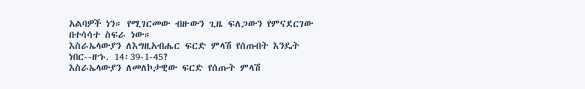አልባዎች ነን። የሚገርመው ብዙውን ጊዜ ፍለጋውን የምናደርገው
በተሳሳተ ስፍራ ነው።
እስራኤላውያን ለእግዚአብሔር ፍርድ ምላሽ የሰጡበት እንዴት
ነበር--ዘኁ. 14፡39-1-45?
እስራኤላውያን ለመለኮታዊው ፍርድ የሰጡት ምላሽ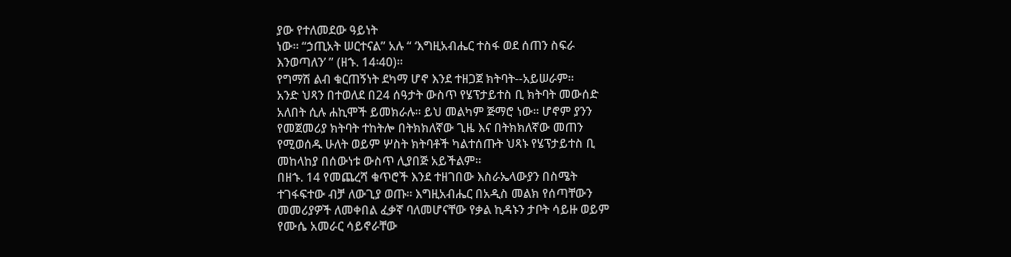ያው የተለመደው ዓይነት
ነው። “ኃጢአት ሠርተናል” አሉ “ ‘እግዚአብሔር ተስፋ ወደ ሰጠን ስፍራ
እንወጣለን’ ” (ዘኁ. 14፡40)።
የግማሽ ልብ ቁርጠኝነት ደካማ ሆኖ እንደ ተዘጋጀ ክትባት--አይሠራም።
አንድ ህጻን በተወለደ በ24 ሰዓታት ውስጥ የሄፕታይተስ ቢ ክትባት መውሰድ
አለበት ሲሉ ሐኪሞች ይመክራሉ። ይህ መልካም ጅማሮ ነው። ሆኖም ያንን
የመጀመሪያ ክትባት ተከትሎ በትክክለኛው ጊዜ እና በትክክለኛው መጠን
የሚወሰዱ ሁለት ወይም ሦስት ክትባቶች ካልተሰጡት ህጻኑ የሄፕታይተስ ቢ
መከላከያ በሰውነቱ ውስጥ ሊያበጅ አይችልም።
በዘኁ. 14 የመጨረሻ ቁጥሮች እንደ ተዘገበው እስራኤላውያን በስሜት
ተገፋፍተው ብቻ ለውጊያ ወጡ። እግዚአብሔር በአዲስ መልክ የሰጣቸውን
መመሪያዎች ለመቀበል ፈቃኛ ባለመሆናቸው የቃል ኪዳኑን ታቦት ሳይዙ ወይም
የሙሴ አመራር ሳይኖራቸው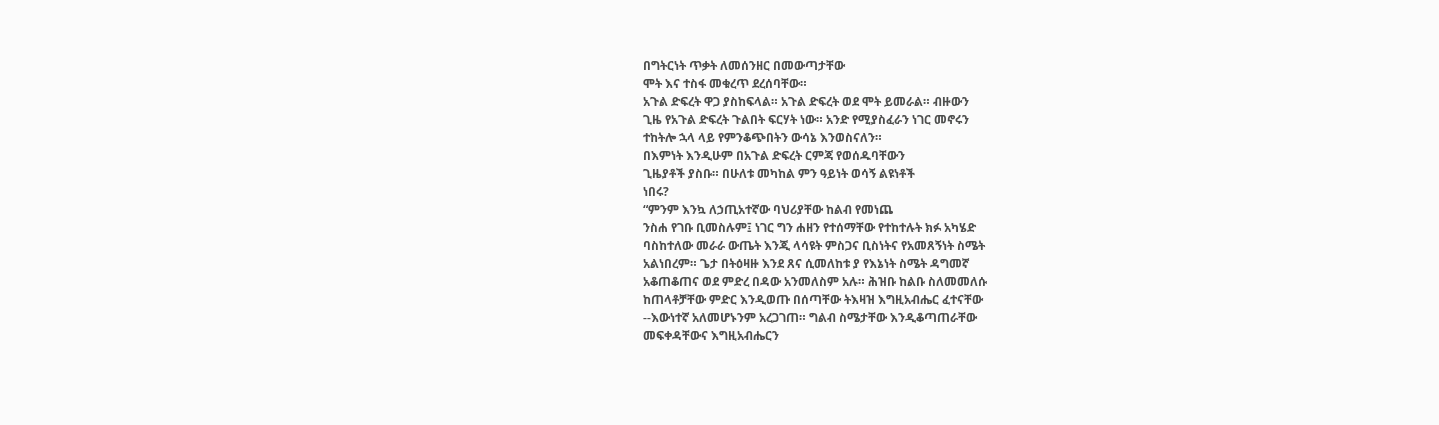በግትርነት ጥቃት ለመሰንዘር በመውጣታቸው
ሞት እና ተስፋ መቁረጥ ደረሰባቸው።
አጉል ድፍረት ዋጋ ያስከፍላል። አጉል ድፍረት ወደ ሞት ይመራል። ብዙውን
ጊዜ የአጉል ድፍረት ጉልበት ፍርሃት ነው። አንድ የሚያስፈራን ነገር መኖሩን
ተከትሎ ኋላ ላይ የምንቆጭበትን ውሳኔ እንወስናለን።
በእምነት እንዲሁም በአጉል ድፍረት ርምጃ የወሰዱባቸውን
ጊዜያቶች ያስቡ። በሁለቱ መካከል ምን ዓይነት ወሳኝ ልዩነቶች
ነበሩ?
“ምንም እንኳ ለኃጢአተኛው ባህሪያቸው ከልብ የመነጨ
ንስሐ የገቡ ቢመስሉም፤ ነገር ግን ሐዘን የተሰማቸው የተከተሉት ክፉ አካሄድ
ባስከተለው መራራ ውጤት እንጂ ላሳዩት ምስጋና ቢስነትና የአመጸኝነት ስሜት
አልነበረም። ጌታ በትዕዛዙ እንደ ጸና ሲመለከቱ ያ የእኔነት ስሜት ዳግመኛ
አቆጠቆጠና ወደ ምድረ በዳው አንመለስም አሉ። ሕዝቡ ከልቡ ስለመመለሱ
ከጠላቶቻቸው ምድር እንዲወጡ በሰጣቸው ትእዛዝ እግዚአብሔር ፈተናቸው
--እውነተኛ አለመሆኑንም አረጋገጠ። ግልብ ስሜታቸው እንዲቆጣጠራቸው
መፍቀዳቸውና እግዚአብሔርን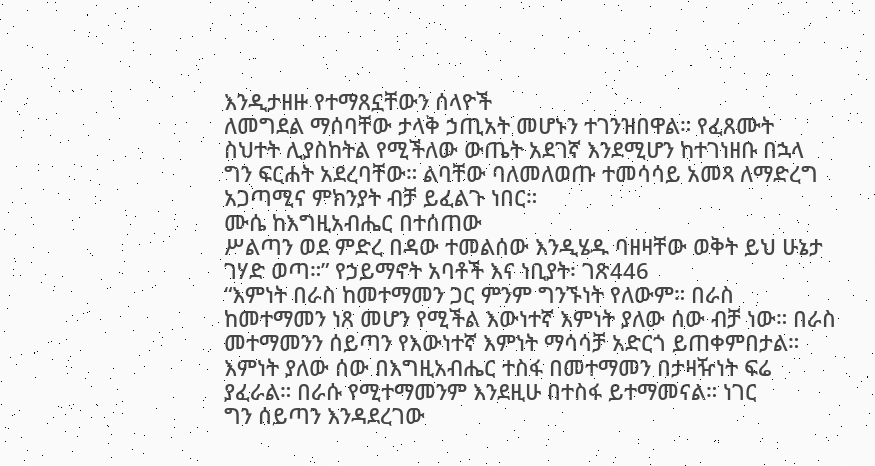እንዲታዘዙ የተማጸኗቸውን ሰላዮች
ለመግደል ማሰባቸው ታላቅ ኃጢአት መሆኑን ተገንዝበዋል። የፈጸሙት
ስህተት ሊያስከትል የሚችለው ውጤት አደገኛ እንደሚሆን ከተገነዘቡ በኋላ
ግን ፍርሐት አደረባቸው። ልባቸው ባለመለወጡ ተመሳሳይ አመጻ ለማድረግ
አጋጣሚና ምክንያት ብቻ ይፈልጉ ነበር።
ሙሴ ከእግዚአብሔር በተሰጠው
ሥልጣን ወደ ምድረ በዳው ተመልሰው እንዲሄዱ ባዘዛቸው ወቅት ይህ ሁኔታ
ገሃድ ወጣ።” የኃይማኖት አባቶች እና ነቢያት፡ ገጽ446
“እምነት በራስ ከመተማመን ጋር ምንም ግንኙነት የለውም። በራስ
ከመተማመን ነጸ መሆን የሚችል እውነተኛ እምነት ያለው ሰው ብቻ ነው። በራስ
መተማመንን ሰይጣን የእውነተኛ እምነት ማሳሳቻ አድርጎ ይጠቀምበታል።
እምነት ያለው ሰው በእግዚአብሔር ተስፋ በመተማመን በታዛዥነት ፍሬ
ያፈራል። በራሱ የሚተማመንም እንደዚሁ በተስፋ ይተማመናል። ነገር
ግን ሰይጣን እንዳደረገው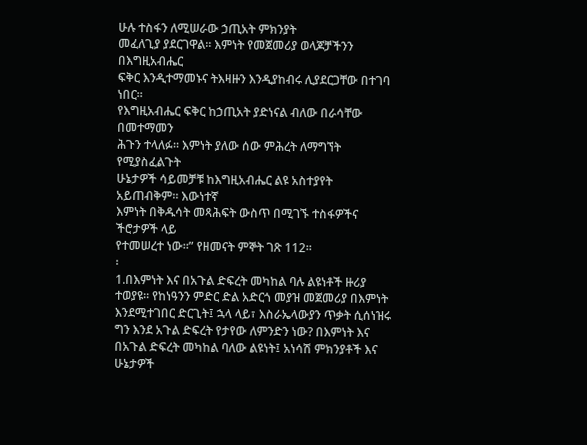ሁሉ ተስፋን ለሚሠራው ኃጢአት ምክንያት
መፈለጊያ ያደርገዋል። እምነት የመጀመሪያ ወላጆቻችንን በእግዚአብሔር
ፍቅር እንዲተማመኑና ትእዛዙን እንዲያከብሩ ሊያደርጋቸው በተገባ ነበር።
የእግዚአብሔር ፍቅር ከኃጢአት ያድነናል ብለው በራሳቸው በመተማመን
ሕጉን ተላለፉ። እምነት ያለው ሰው ምሕረት ለማግኘት የሚያስፈልጉት
ሁኔታዎች ሳይመቻቹ ከእግዚአብሔር ልዩ አስተያየት አይጠብቅም። እውነተኛ
እምነት በቅዱሳት መጻሕፍት ውስጥ በሚገኙ ተስፋዎችና ችሮታዎች ላይ
የተመሠረተ ነው።” የዘመናት ምኞት ገጽ 112።
፡
1.በእምነት እና በአጉል ድፍረት መካከል ባሉ ልዩነቶች ዙሪያ
ተወያዩ። የከነዓንን ምድር ድል አድርጎ መያዝ መጀመሪያ በእምነት
እንደሚተገበር ድርጊት፤ ኋላ ላይ፣ እስራኤላውያን ጥቃት ሲሰነዝሩ
ግን እንደ አጉል ድፍረት የታየው ለምንድን ነው? በእምነት እና
በአጉል ድፍረት መካከል ባለው ልዩነት፤ አነሳሽ ምክንያቶች እና
ሁኔታዎች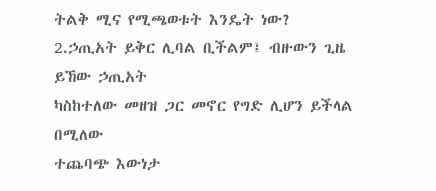ትልቅ ሚና የሚጫወቱት እንዴት ነው?
2.ኃጢአት ይቅር ሊባል ቢችልም፤ ብዙውን ጊዜ ይኸው ኃጢአት
ካስከተለው መዘዝ ጋር መኖር የግድ ሊሆን ይችላል በሚለው
ተጨባጭ እውነታ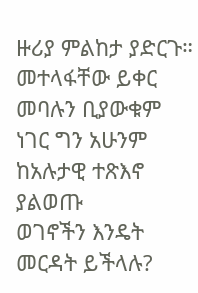ዙሪያ ምልከታ ያድርጉ። መተላፋቸው ይቀር
መባሉን ቢያውቁም ነገር ግን አሁንም ከአሉታዊ ተጽእኖ ያልወጡ
ወገኖችን እንዴት መርዳት ይችላሉ?